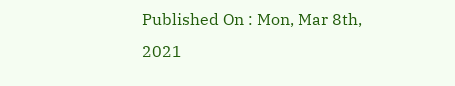Published On : Mon, Mar 8th, 2021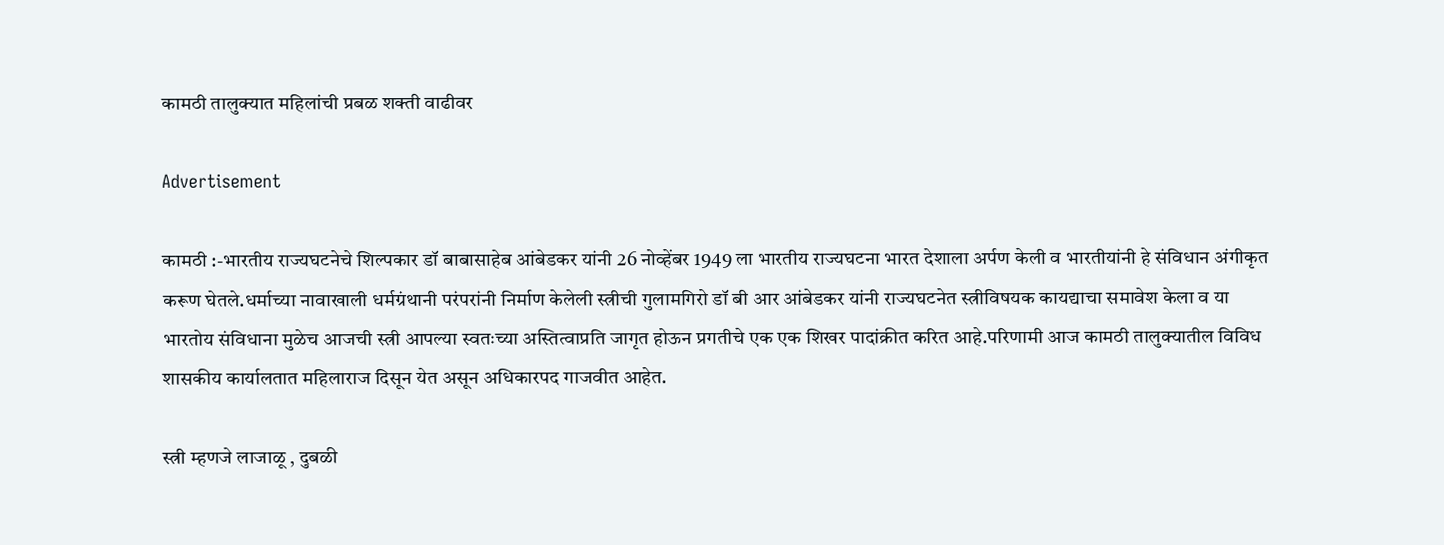कामठी तालुक्यात महिलांची प्रबळ शक्ती वाढीवर

Advertisement

कामठी :-भारतीय राज्यघटनेचे शिल्पकार डॉ बाबासाहेब आंबेडकर यांनी 26 नोव्हेंबर 1949 ला भारतीय राज्यघटना भारत देशाला अर्पण केली व भारतीयांनी हे संविधान अंगीकृत करूण घेतले.धर्माच्या नावाखाली धर्मग्रंथानी परंपरांनी निर्माण केलेली स्त्रीची गुलामगिरो डॉ बी आर आंबेडकर यांनी राज्यघटनेत स्त्रीविषयक कायद्याचा समावेश केला व या भारतोय संविधाना मुळेच आजची स्त्री आपल्या स्वतःच्या अस्तित्वाप्रति जागृत होऊन प्रगतीचे एक एक शिखर पादांक्रीत करित आहे.परिणामी आज कामठी तालुक्यातील विविध शासकीय कार्यालतात महिलाराज दिसून येत असून अधिकारपद गाजवीत आहेत.

स्त्री म्हणजे लाजाळू , दुबळी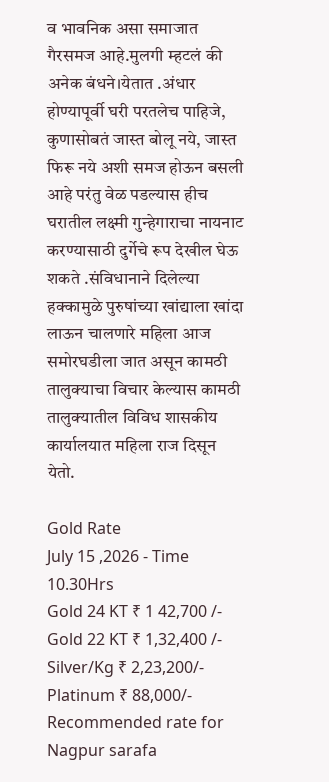व भावनिक असा समाजात गैरसमज आहे.मुलगी म्हटलं की अनेक बंधने।येतात .अंधार होण्यापूर्वी घरी परतलेच पाहिजे, कुणासोबतं जास्त बोलू नये, जास्त फिरू नये अशी समज होऊन बसली आहे परंतु वेळ पडल्यास हीच घरातील लक्ष्मी गुन्हेगाराचा नायनाट करण्यासाठी दुर्गेचे रूप देखील घेऊ शकते .संविधानाने दिलेल्या हक्कामुळे पुरुषांच्या खांद्याला खांदा लाऊन चालणारे महिला आज समोरघडीला जात असून कामठी तालुक्याचा विचार केल्यास कामठी तालुक्यातील विविध शासकीय कार्यालयात महिला राज दिसून येतो.

Gold Rate
July 15 ,2026 - Time 10.30Hrs
Gold 24 KT ₹ 1 42,700 /-
Gold 22 KT ₹ 1,32,400 /-
Silver/Kg ₹ 2,23,200/-
Platinum ₹ 88,000/-
Recommended rate for Nagpur sarafa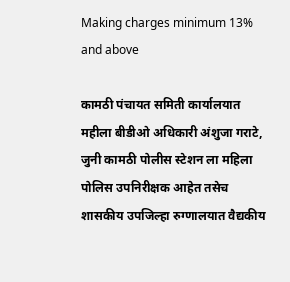Making charges minimum 13% and above

कामठी पंचायत समिती कार्यालयात महीला बीडीओ अधिकारी अंशुजा गराटे, जुनी कामठी पोलीस स्टेशन ला महिला पोलिस उपनिरीक्षक आहेत तसेच शासकीय उपजिल्हा रुग्णालयात वैद्यकीय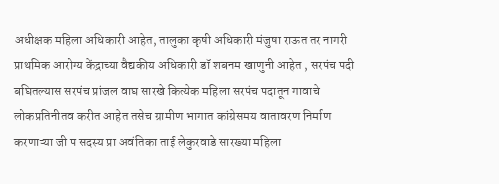अधीक्षक महिला अधिकारी आहेत, तालुका कृषी अधिकारी मंजुषा राऊत तर नागरी प्राथमिक आरोग्य केंद्राच्या वैद्यकीय अधिकारी डॉ शबनम खाणुनी आहेत , सरपंच पदी बघितल्यास सरपंच प्रांजल वाघ सारखे कित्येक महिला सरपंच पदातून गावाचे लोकप्रतिनीतव करीत आहेत तसेच ग्रामीण भागात कांग्रेसमय वातावरण निर्माण करणाऱ्या जी प सदस्य प्रा अवंतिका ताई लेकुरवाडे सारख्या महिला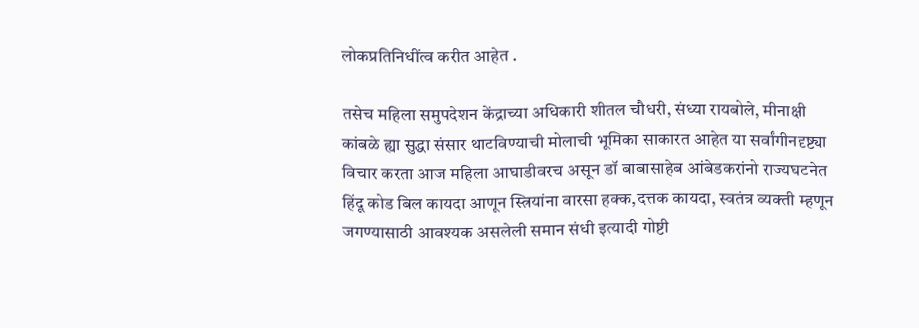लोकप्रतिनिधींत्व करीत आहेत .

तसेच महिला समुपदेशन केंद्राच्या अधिकारी शीतल चौधरी, संध्या रायबोले, मीनाक्षी कांबळे ह्या सुद्धा संसार थाटविण्याची मोलाची भूमिका साकारत आहेत या सर्वांगीनदृष्ट्या विचार करता आज महिला आघाडीवरच असून डॉ बाबासाहेब आंबेडकरांनो राज्यघटनेत हिंदू कोड बिल कायदा आणून स्त्रियांना वारसा हक्क,दत्तक कायदा, स्वतंत्र व्यक्ती म्हणून जगण्यासाठी आवश्यक असलेली समान संधी इत्यादी गोष्टी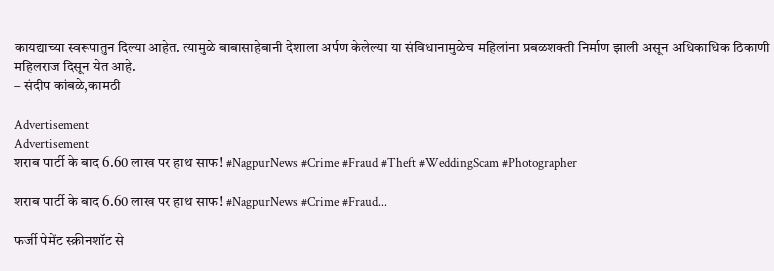कायद्याच्या स्वरूपातुन दिल्या आहेत. त्यामुळे बाबासाहेबानी देशाला अर्पण केलेल्या या संविधानामुळेच महिलांना प्रबळशक्ती निर्माण झाली असून अधिकाधिक ठिकाणी महिलराज दिसून येत आहे.
– संदीप कांबळे,कामठी

Advertisement
Advertisement
शराब पार्टी के बाद 6.60 लाख पर हाथ साफ! #NagpurNews #Crime #Fraud #Theft #WeddingScam #Photographer

शराब पार्टी के बाद 6.60 लाख पर हाथ साफ! #NagpurNews #Crime #Fraud...

फर्जी पेमेंट स्क्रीनशॉट से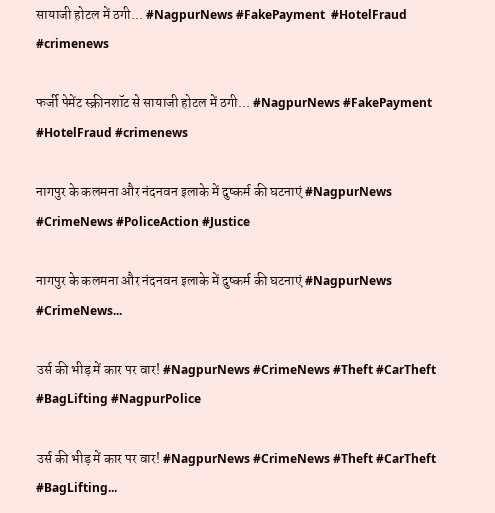सायाजी होटल में ठगी... #NagpurNews #FakePayment  #HotelFraud #crimenews

फर्जी पेमेंट स्क्रीनशॉट से सायाजी होटल में ठगी... #NagpurNews #FakePayment #HotelFraud #crimenews

नागपुर के कलमना और नंदनवन इलाके में दुष्कर्म की घटनाएं #NagpurNews #CrimeNews #PoliceAction #Justice

नागपुर के कलमना और नंदनवन इलाके में दुष्कर्म की घटनाएं #NagpurNews #CrimeNews...

उर्स की भीड़ में कार पर वार! #NagpurNews #CrimeNews #Theft #CarTheft #BagLifting #NagpurPolice

उर्स की भीड़ में कार पर वार! #NagpurNews #CrimeNews #Theft #CarTheft #BagLifting...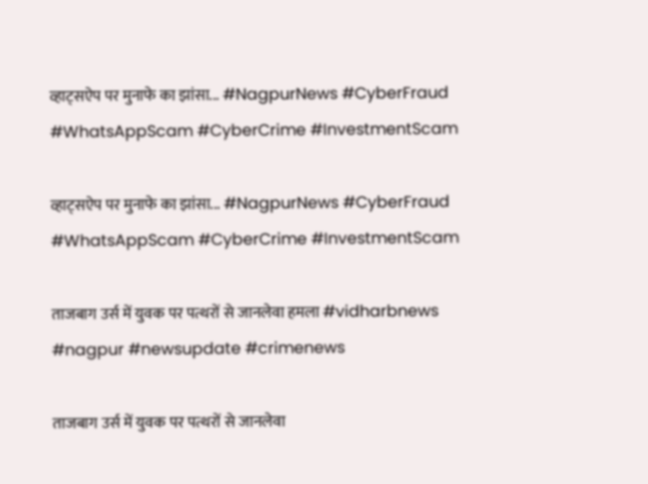व्हाट्सऐप पर मुनाफे का झांसा... #NagpurNews #CyberFraud #WhatsAppScam #CyberCrime #InvestmentScam

व्हाट्सऐप पर मुनाफे का झांसा... #NagpurNews #CyberFraud #WhatsAppScam #CyberCrime #InvestmentScam

ताजबाग उर्स में युवक पर पत्थरों से जानलेवा हमला #vidharbnews #nagpur #newsupdate #crimenews

ताजबाग उर्स में युवक पर पत्थरों से जानलेवा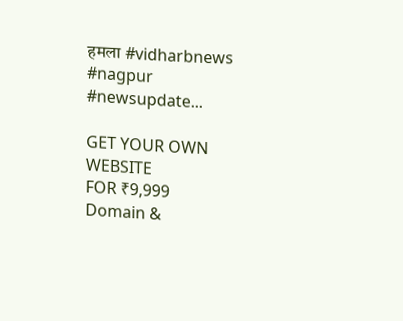हमला #vidharbnews #nagpur #newsupdate...

GET YOUR OWN WEBSITE
FOR ₹9,999
Domain &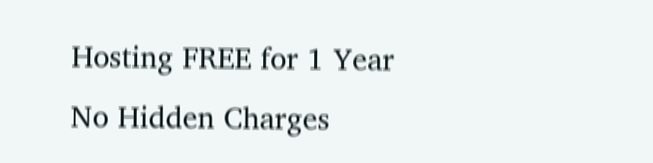Hosting FREE for 1 Year
No Hidden Charges